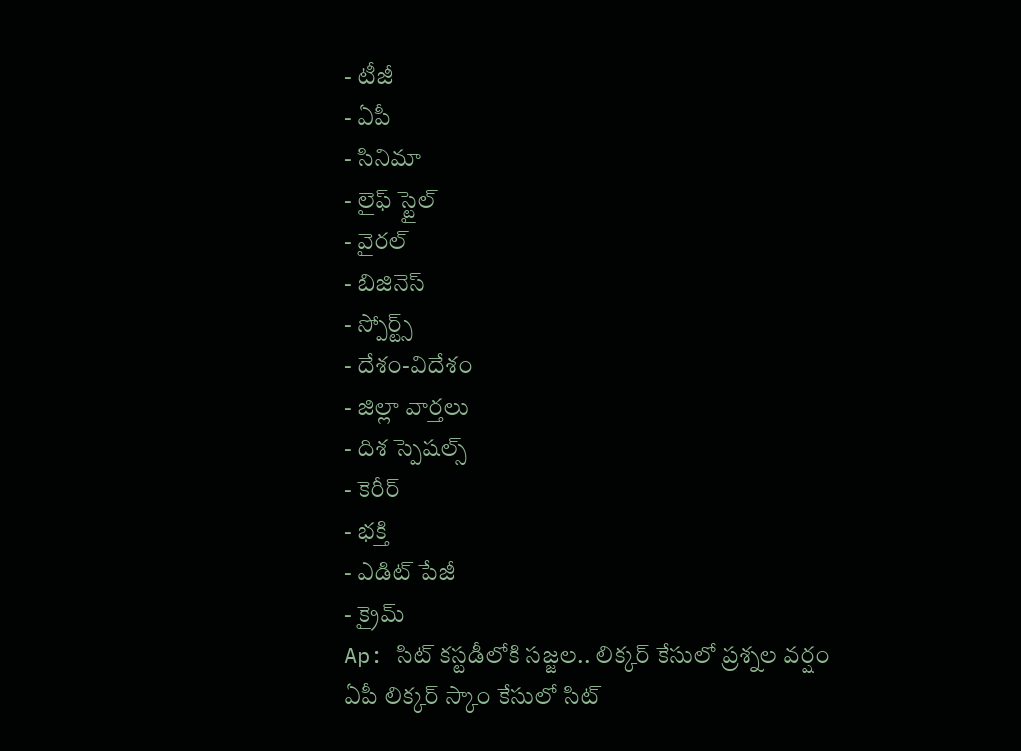- టీజీ
- ఏపీ
- సినిమా
- లైఫ్ స్టైల్
- వైరల్
- బిజినెస్
- స్పోర్ట్స్
- దేశం-విదేశం
- జిల్లా వార్తలు
- దిశ స్పెషల్స్
- కెరీర్
- భక్తి
- ఎడిట్ పేజీ
- క్రైమ్
Ap: సిట్ కస్టడీలోకి సజ్జల.. లిక్కర్ కేసులో ప్రశ్నల వర్షం
ఏపీ లిక్కర్ స్కాం కేసులో సిట్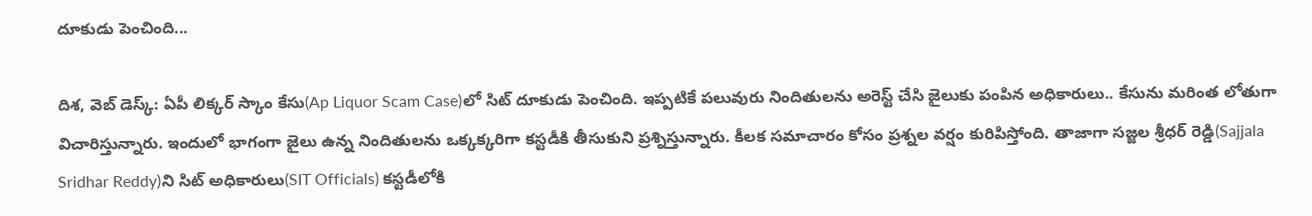దూకుడు పెంచింది...

దిశ, వెబ్ డెస్క్: ఏపీ లిక్కర్ స్కాం కేసు(Ap Liquor Scam Case)లో సిట్ దూకుడు పెంచింది. ఇప్పటికే పలువురు నిందితులను అరెస్ట్ చేసి జైలుకు పంపిన అధికారులు.. కేసును మరింత లోతుగా విచారిస్తున్నారు. ఇందులో భాగంగా జైలు ఉన్న నిందితులను ఒక్కక్కరిగా కస్టడీకి తీసుకుని ప్రశ్నిస్తున్నారు. కీలక సమాచారం కోసం ప్రశ్నల వర్షం కురిపిస్తోంది. తాజాగా సజ్జల శ్రీధర్ రెడ్డి(Sajjala Sridhar Reddy)ని సిట్ అధికారులు(SIT Officials) కస్టడీలోకి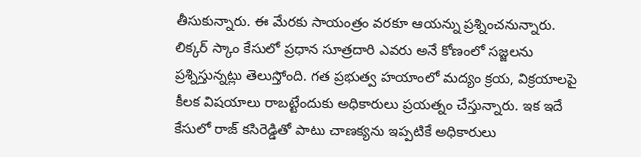తీసుకున్నారు. ఈ మేరకు సాయంత్రం వరకూ ఆయన్ను ప్రశ్నించనున్నారు. లిక్కర్ స్కాం కేసులో ప్రధాన సూత్రదారి ఎవరు అనే కోణంలో సజ్జలను ప్రశ్నిస్తున్నట్లు తెలుస్తోంది. గత ప్రభుత్వ హయాంలో మద్యం క్రయ, విక్రయాలపై కీలక విషయాలు రాబట్టేందుకు అధికారులు ప్రయత్నం చేస్తున్నారు. ఇక ఇదే కేసులో రాజ్ కసిరెడ్డితో పాటు చాణక్యను ఇప్పటికే అధికారులు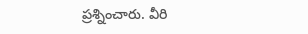ప్రశ్నించారు. వీరి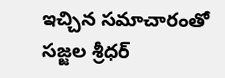ఇచ్చిన సమాచారంతో సజ్జల శ్రీధర్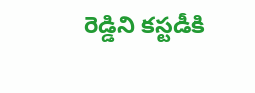రెడ్డిని కస్టడీకి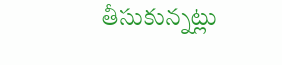తీసుకున్నట్లు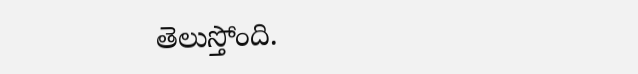తెలుస్తోంది.